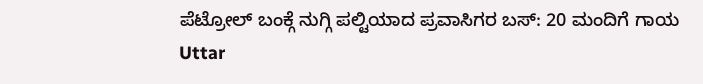ಪೆಟ್ರೋಲ್ ಬಂಕ್ಗೆ ನುಗ್ಗಿ ಪಲ್ಟಿಯಾದ ಪ್ರವಾಸಿಗರ ಬಸ್: 20 ಮಂದಿಗೆ ಗಾಯ
Uttar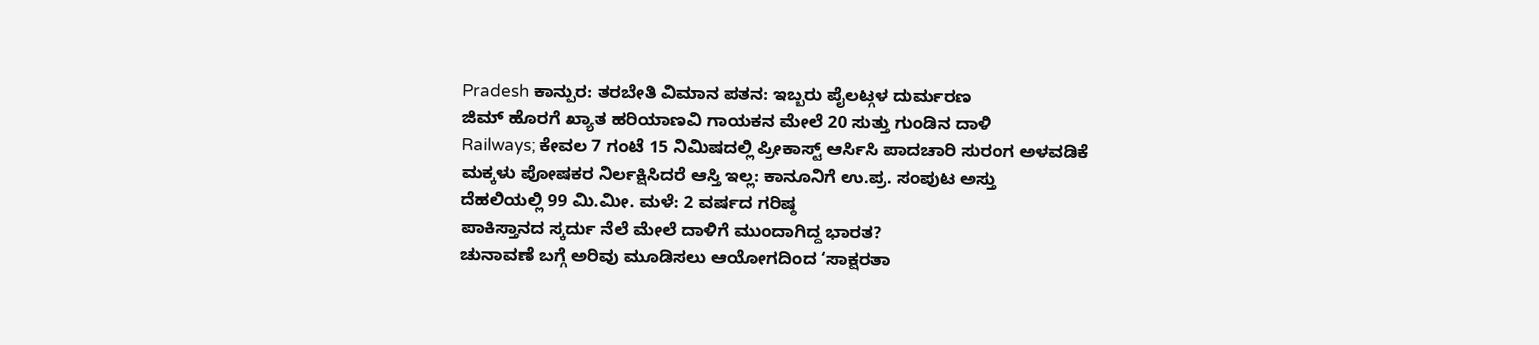Pradesh ಕಾನ್ಪುರ: ತರಬೇತಿ ವಿಮಾನ ಪತನ: ಇಬ್ಬರು ಪೈಲಟ್ಗಳ ದುರ್ಮರಣ
ಜಿಮ್ ಹೊರಗೆ ಖ್ಯಾತ ಹರಿಯಾಣವಿ ಗಾಯಕನ ಮೇಲೆ 20 ಸುತ್ತು ಗುಂಡಿನ ದಾಳಿ
Railways; ಕೇವಲ 7 ಗಂಟೆ 15 ನಿಮಿಷದಲ್ಲಿ ಪ್ರೀಕಾಸ್ಟ್ ಆರ್ಸಿಸಿ ಪಾದಚಾರಿ ಸುರಂಗ ಅಳವಡಿಕೆ
ಮಕ್ಕಳು ಪೋಷಕರ ನಿರ್ಲಕ್ಷಿಸಿದರೆ ಆಸ್ತಿ ಇಲ್ಲ: ಕಾನೂನಿಗೆ ಉ.ಪ್ರ. ಸಂಪುಟ ಅಸ್ತು
ದೆಹಲಿಯಲ್ಲಿ 99 ಮಿ.ಮೀ. ಮಳೆ: 2 ವರ್ಷದ ಗರಿಷ್ಠ
ಪಾಕಿಸ್ತಾನದ ಸ್ಕರ್ದು ನೆಲೆ ಮೇಲೆ ದಾಳಿಗೆ ಮುಂದಾಗಿದ್ದ ಭಾರತ?
ಚುನಾವಣೆ ಬಗ್ಗೆ ಅರಿವು ಮೂಡಿಸಲು ಆಯೋಗದಿಂದ ‘ಸಾಕ್ಷರತಾ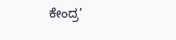ಕೇಂದ್ರ’